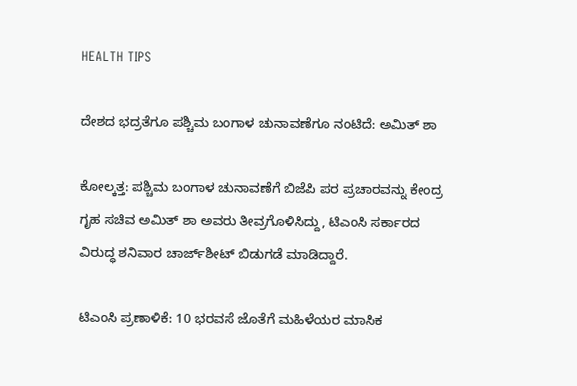HEALTH TIPS

ದೇಶದ ಭದ್ರತೆಗೂ ಪಶ್ಚಿಮ ಬಂಗಾಳ ಚುನಾವಣೆಗೂ ನಂಟಿದೆ: ಅಮಿತ್ ಶಾ

ಕೋಲ್ಕತ್ತ: ಪಶ್ಚಿಮ ಬಂಗಾಳ ಚುನಾವಣೆಗೆ ಬಿಜೆಪಿ ಪರ ‍‍ಪ್ರಚಾರವನ್ನು ಕೇಂದ್ರ ಗೃಹ ಸಚಿವ ಅಮಿತ್ ಶಾ ಅವರು ತೀವ್ರಗೊಳಿಸಿದ್ದು, ಟಿಎಂಸಿ ಸರ್ಕಾರದ ವಿರುದ್ಧ ಶನಿವಾರ ಚಾರ್ಜ್‌ಶೀಟ್‌ ಬಿಡುಗಡೆ ಮಾಡಿದ್ದಾರೆ.

ಟಿಎಂಸಿ ಪ್ರಣಾಳಿಕೆ: 10 ಭರವಸೆ ಜೊತೆಗೆ ಮಹಿಳೆಯರ ಮಾಸಿಕ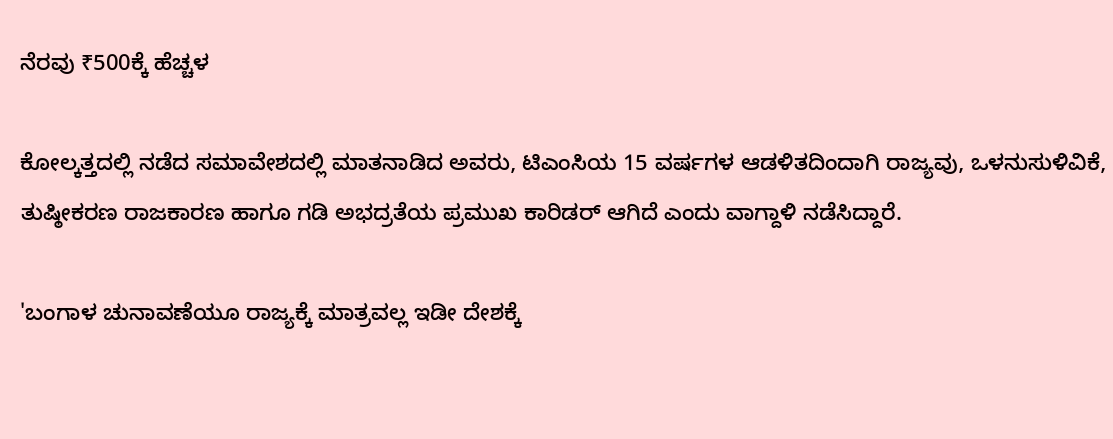ನೆರವು ₹500ಕ್ಕೆ ಹೆಚ್ಚಳ

ಕೋಲ್ಕತ್ತದಲ್ಲಿ ನಡೆದ ಸಮಾವೇಶದಲ್ಲಿ ಮಾತನಾಡಿದ ಅವರು, ಟಿಎಂಸಿಯ 15 ವರ್ಷಗಳ ಆಡಳಿತದಿಂದಾಗಿ ರಾಜ್ಯವು, ಒಳನುಸುಳಿವಿಕೆ, ತುಷ್ಠೀಕರಣ ರಾಜಕಾರಣ ಹಾಗೂ ಗಡಿ ಅಭದ್ರತೆಯ ಪ್ರಮುಖ ಕಾರಿಡರ್ ಆಗಿದೆ ಎಂದು ವಾಗ್ದಾಳಿ ನಡೆಸಿದ್ದಾರೆ.

'ಬಂಗಾಳ ಚುನಾವಣೆಯೂ ರಾಜ್ಯಕ್ಕೆ ಮಾತ್ರವಲ್ಲ ಇಡೀ ದೇಶಕ್ಕೆ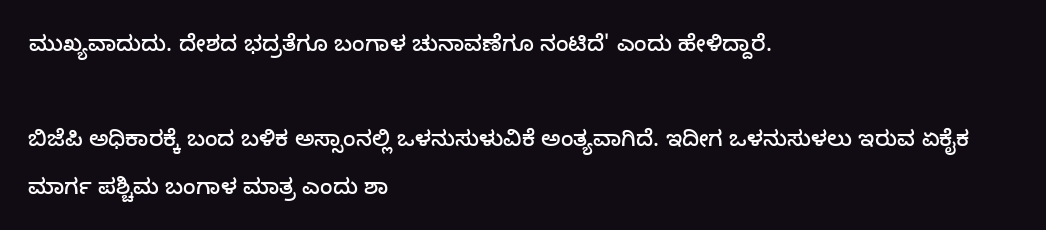ಮುಖ್ಯವಾದುದು. ದೇಶದ ಭದ್ರತೆಗೂ ಬಂಗಾಳ ಚುನಾವಣೆಗೂ ನಂಟಿದೆ' ಎಂದು ಹೇಳಿದ್ದಾರೆ.

ಬಿಜೆಪಿ ಅಧಿಕಾರಕ್ಕೆ ಬಂದ ಬಳಿಕ ಅಸ್ಸಾಂನಲ್ಲಿ ಒಳನುಸುಳುವಿಕೆ ಅಂತ್ಯವಾಗಿದೆ. ಇದೀಗ ಒಳನುಸುಳಲು ಇರುವ ಏಕೈಕ ಮಾರ್ಗ ಪಶ್ಚಿಮ ಬಂಗಾಳ ಮಾತ್ರ ಎಂದು ಶಾ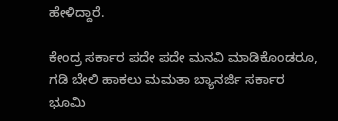ಹೇಳಿದ್ದಾರೆ.

ಕೇಂದ್ರ ಸರ್ಕಾರ ಪದೇ ಪದೇ ಮನವಿ ಮಾಡಿಕೊಂಡರೂ, ಗಡಿ ಬೇಲಿ ಹಾಕಲು ಮಮತಾ ಬ್ಯಾನರ್ಜಿ ಸರ್ಕಾರ ಭೂಮಿ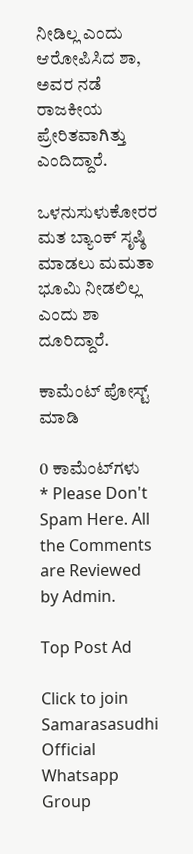ನೀಡಿಲ್ಲ ಎಂದು ಆರೋಪಿಸಿದ ಶಾ, ಅವರ ನಡೆ ರಾಜಕೀಯ ಪ್ರೇರಿತವಾಗಿತ್ತು ಎಂದಿದ್ದಾರೆ.

ಒಳನುಸುಳುಕೋರರ ಮತ ಬ್ಯಾಂಕ್ ಸೃಷ್ಠಿ ಮಾಡಲು ಮಮತಾ ಭೂಮಿ ನೀಡಲಿಲ್ಲ ಎಂದು ಶಾ ದೂರಿದ್ದಾರೆ.

ಕಾಮೆಂಟ್‌‌ ಪೋಸ್ಟ್‌ ಮಾಡಿ

0 ಕಾಮೆಂಟ್‌ಗಳು
* Please Don't Spam Here. All the Comments are Reviewed by Admin.

Top Post Ad

Click to join Samarasasudhi Official Whatsapp Group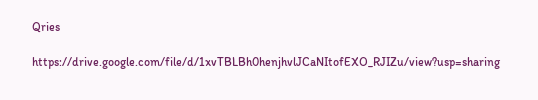Qries

https://drive.google.com/file/d/1xvTBLBh0henjhvlJCaNItofEXO_RJIZu/view?usp=sharing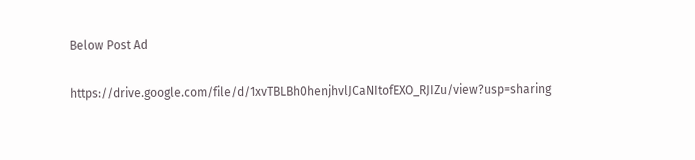Below Post Ad

https://drive.google.com/file/d/1xvTBLBh0henjhvlJCaNItofEXO_RJIZu/view?usp=sharing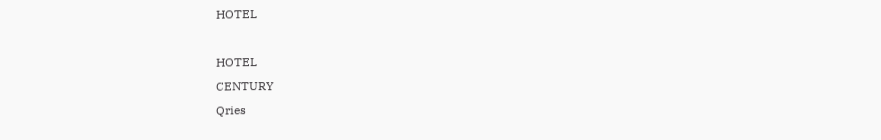HOTEL

HOTEL
CENTURY
Qries